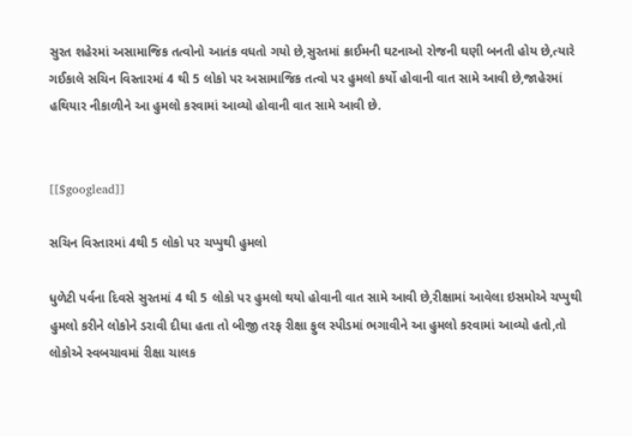સુરત શહેરમાં અસામાજિક તત્વોનો આતંક વધતો ગયો છે,સુરતમાં ક્રાઈમની ઘટનાઓ રોજની ઘણી બનતી હોય છે,ત્યારે ગઈકાલે સચિન વિસ્તારમાં 4 થી 5 લોકો પર અસામાજિક તત્વો પર હુમલો કર્યો હોવાની વાત સામે આવી છે,જાહેરમાં હથિયાર નીકાળીને આ હુમલો કરવામાં આવ્યો હોવાની વાત સામે આવી છે.


[[$googlead]]

સચિન વિસ્તારમાં 4થી 5 લોકો પર ચપ્પુથી હુમલો

ધુળેટી પર્વના દિવસે સુરતમાં 4 થી 5 લોકો પર હુમલો થયો હોવાની વાત સામે આવી છે,રીક્ષામાં આવેલા ઇસમોએ ચપ્પુથી હુમલો કરીને લોકોને ડરાવી દીધા હતા તો બીજી તરફ રીક્ષા ફુલ સ્પીડમાં ભગાવીને આ હુમલો કરવામાં આવ્યો હતો,તો લોકોએ સ્વબચાવમાં રીક્ષા ચાલક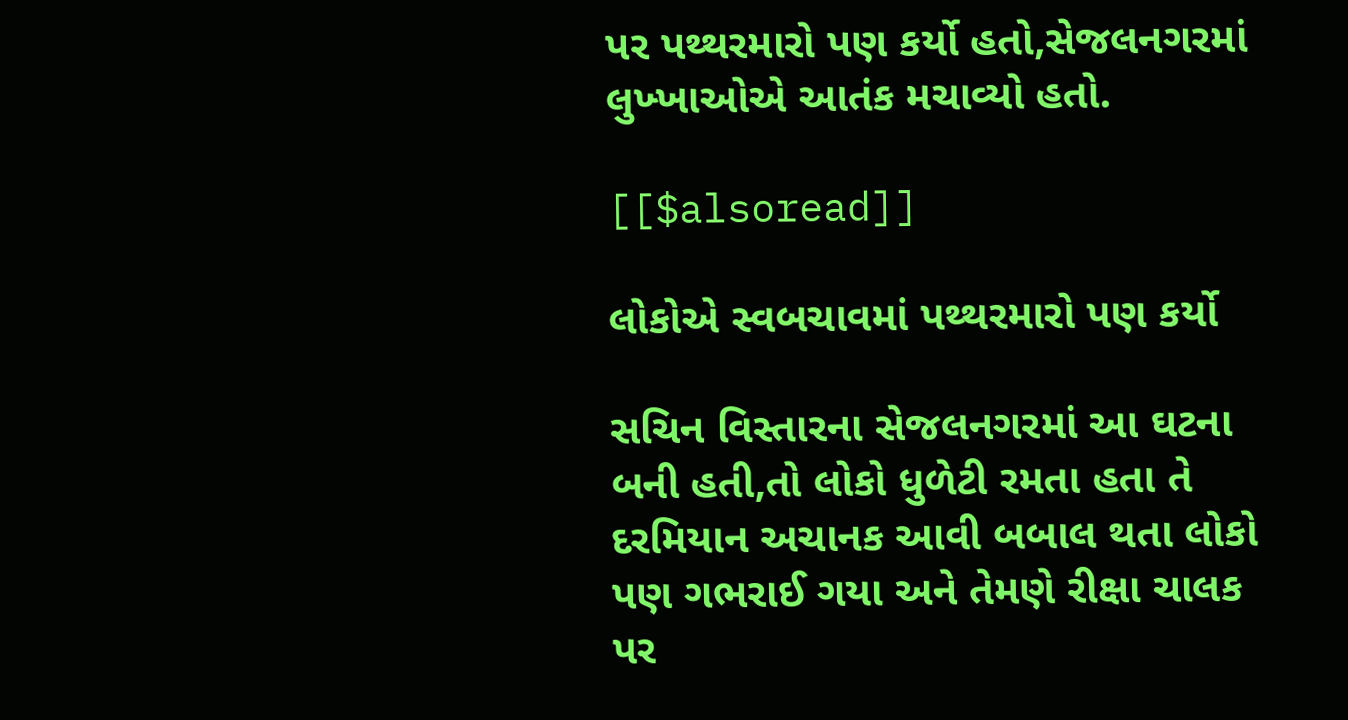પર પથ્થરમારો પણ કર્યો હતો,સેજલનગરમાં લુખ્ખાઓએ આતંક મચાવ્યો હતો.

[[$alsoread]]

લોકોએ સ્વબચાવમાં પથ્થરમારો પણ કર્યો

સચિન વિસ્તારના સેજલનગરમાં આ ઘટના બની હતી,તો લોકો ધુળેટી રમતા હતા તે દરમિયાન અચાનક આવી બબાલ થતા લોકો પણ ગભરાઈ ગયા અને તેમણે રીક્ષા ચાલક પર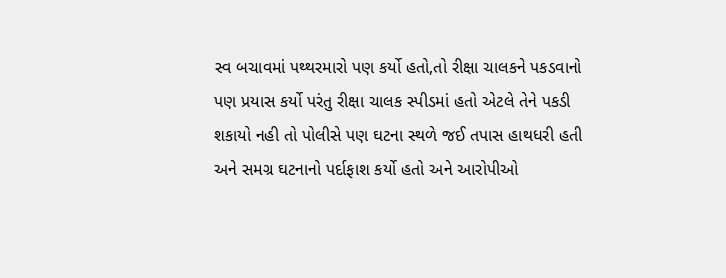સ્વ બચાવમાં પથ્થરમારો પણ કર્યો હતો,તો રીક્ષા ચાલકને પકડવાનો પણ પ્રયાસ કર્યો પરંતુ રીક્ષા ચાલક સ્પીડમાં હતો એટલે તેને પકડી શકાયો નહી તો પોલીસે પણ ઘટના સ્થળે જઈ તપાસ હાથધરી હતી અને સમગ્ર ઘટનાનો પર્દાફાશ કર્યો હતો અને આરોપીઓ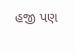હજી પણ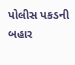પોલીસ પકડની બહાર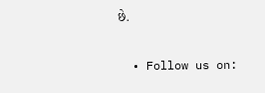છે.

  • Follow us on: